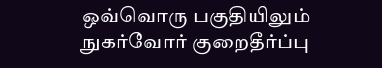ஒவ்வொரு பகுதியிலும் நுகர்வோர் குறைதீர்ப்பு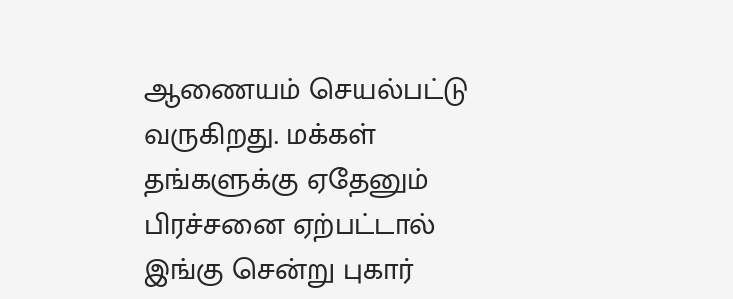ஆணையம் செயல்பட்டு வருகிறது. மக்கள் தங்களுக்கு ஏதேனும் பிரச்சனை ஏற்பட்டால் இங்கு சென்று புகார்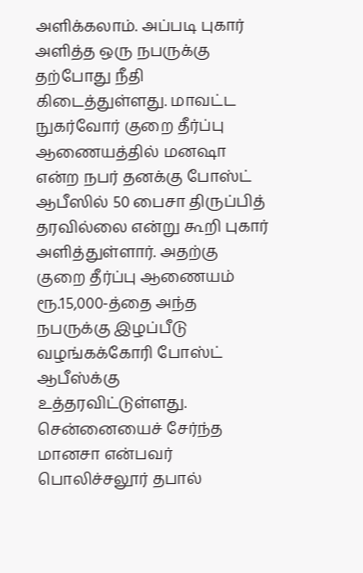அளிக்கலாம். அப்படி புகார் அளித்த ஒரு நபருக்கு தற்போது நீதி கிடைத்துள்ளது. மாவட்ட நுகர்வோர் குறை தீர்ப்பு ஆணையத்தில் மனஷா என்ற நபர் தனக்கு போஸ்ட் ஆபீஸில் 50 பைசா திருப்பித் தரவில்லை என்று கூறி புகார் அளித்துள்ளார். அதற்கு குறை தீர்ப்பு ஆணையம் ரூ.15,000-த்தை அந்த நபருக்கு இழப்பீடு வழங்கக்கோரி போஸ்ட் ஆபீஸ்க்கு உத்தரவிட்டுள்ளது.
சென்னையைச் சேர்ந்த மானசா என்பவர் பொலிச்சலூர் தபால்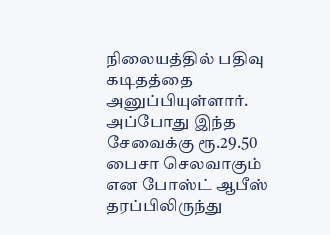நிலையத்தில் பதிவு கடிதத்தை அனுப்பியுள்ளார். அப்போது இந்த சேவைக்கு ரூ.29.50 பைசா செலவாகும் என போஸ்ட் ஆபீஸ் தரப்பிலிருந்து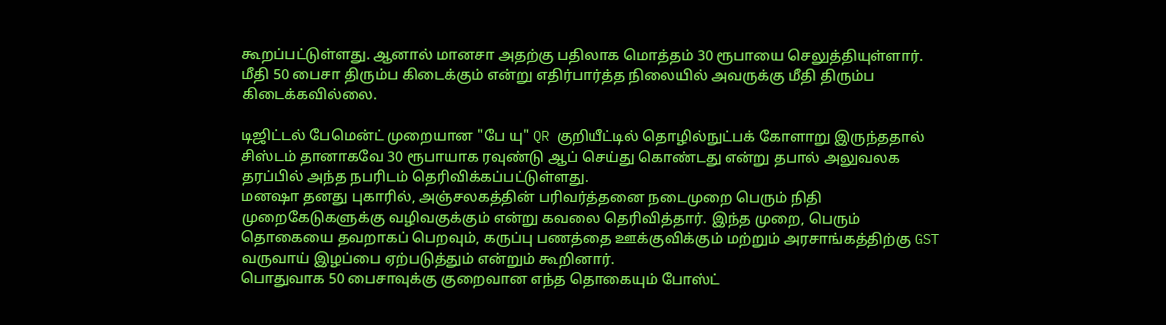கூறப்பட்டுள்ளது. ஆனால் மானசா அதற்கு பதிலாக மொத்தம் 30 ரூபாயை செலுத்தியுள்ளார். மீதி 50 பைசா திரும்ப கிடைக்கும் என்று எதிர்பார்த்த நிலையில் அவருக்கு மீதி திரும்ப கிடைக்கவில்லை.

டிஜிட்டல் பேமென்ட் முறையான "பே யு" QR குறியீட்டில் தொழில்நுட்பக் கோளாறு இருந்ததால் சிஸ்டம் தானாகவே 30 ரூபாயாக ரவுண்டு ஆப் செய்து கொண்டது என்று தபால் அலுவலக தரப்பில் அந்த நபரிடம் தெரிவிக்கப்பட்டுள்ளது.
மனஷா தனது புகாரில், அஞ்சலகத்தின் பரிவர்த்தனை நடைமுறை பெரும் நிதி முறைகேடுகளுக்கு வழிவகுக்கும் என்று கவலை தெரிவித்தார். இந்த முறை, பெரும் தொகையை தவறாகப் பெறவும், கருப்பு பணத்தை ஊக்குவிக்கும் மற்றும் அரசாங்கத்திற்கு GST வருவாய் இழப்பை ஏற்படுத்தும் என்றும் கூறினார்.
பொதுவாக 50 பைசாவுக்கு குறைவான எந்த தொகையும் போஸ்ட்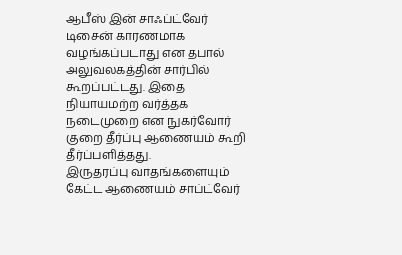ஆபீஸ் இன் சாஃப்ட்வேர் டிசைன் காரணமாக வழங்கப்படாது என தபால் அலுவலகத்தின் சார்பில் கூறப்பட்டது. இதை நியாயமற்ற வர்த்தக நடைமுறை என நுகர்வோர் குறை தீர்ப்பு ஆணையம் கூறி தீர்ப்பளித்தது.
இருதரப்பு வாதங்களையும் கேட்ட ஆணையம் சாப்ட்வேர்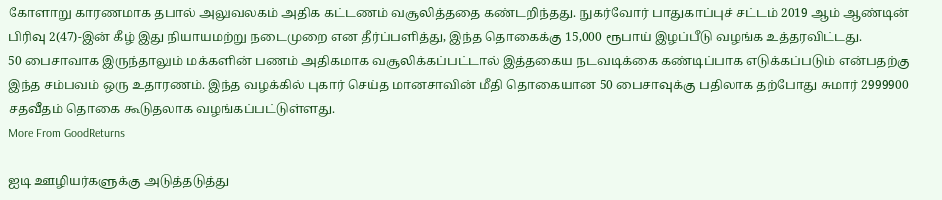கோளாறு காரணமாக தபால் அலுவலகம் அதிக கட்டணம் வசூலித்ததை கண்டறிந்தது. நுகர்வோர் பாதுகாப்புச் சட்டம் 2019 ஆம் ஆண்டின் பிரிவு 2(47)-இன் கீழ் இது நியாயமற்று நடைமுறை என தீர்ப்பளித்து, இந்த தொகைக்கு 15,000 ரூபாய் இழப்பீடு வழங்க உத்தரவிட்டது.
50 பைசாவாக இருந்தாலும் மக்களின் பணம் அதிகமாக வசூலிக்கப்பட்டால் இத்தகைய நடவடிக்கை கண்டிப்பாக எடுக்கப்படும் என்பதற்கு இந்த சம்பவம் ஒரு உதாரணம். இந்த வழக்கில் புகார் செய்த மானசாவின் மீதி தொகையான 50 பைசாவுக்கு பதிலாக தற்போது சுமார் 2999900 சதவீதம் தொகை கூடுதலாக வழங்கப்பட்டுள்ளது.
More From GoodReturns

ஐடி ஊழியர்களுக்கு அடுத்தடுத்து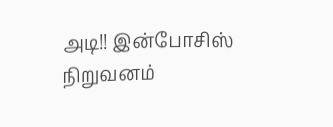அடி!! இன்போசிஸ் நிறுவனம்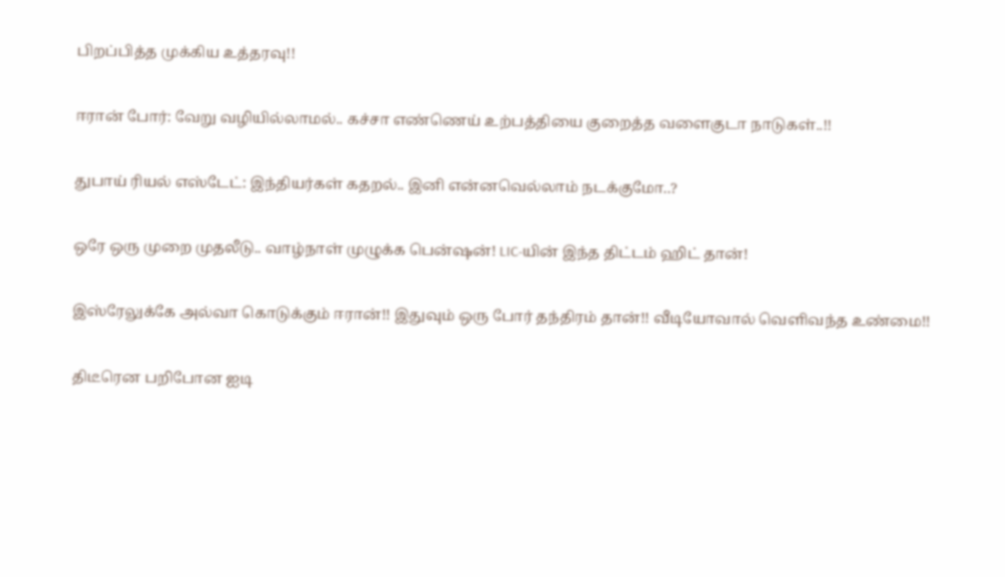பிறப்பித்த முக்கிய உத்தரவு!!

ஈரான் போர்: வேறு வழியில்லாமல்.. கச்சா எண்ணெய் உற்பத்தியை குறைத்த வளைகுடா நாடுகள்..!!

துபாய் ரியல் எஸ்டேட்: இந்தியர்கள் கதறல்.. இனி என்னவெல்லாம் நடக்குமோ..?

ஒரே ஒரு முறை முதலீடு.. வாழ்நாள் முழுக்க பென்ஷன்! LIC-யின் இந்த திட்டம் ஹிட் தான்!

இஸ்ரேலுக்கே அல்வா கொடுக்கும் ஈரான்!! இதுவும் ஒரு போர் தந்திரம் தான்!! வீடியோவால் வெளிவந்த உண்மை!!

திடீரென பறிபோன ஐடி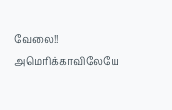வேலை!! அமெரிக்காவிலேயே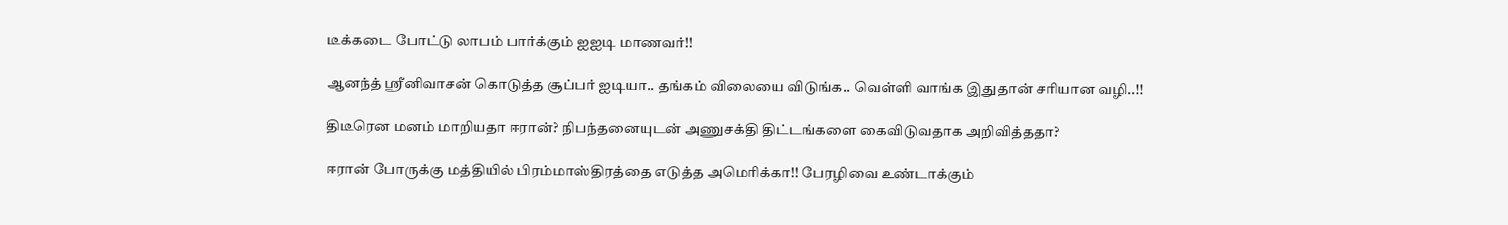டீக்கடை போட்டு லாபம் பார்க்கும் ஐஐடி மாணவர்!!

ஆனந்த் ஸ்ரீனிவாசன் கொடுத்த சூப்பர் ஐடியா.. தங்கம் விலையை விடுங்க.. வெள்ளி வாங்க இதுதான் சரியான வழி..!!

திடீரென மனம் மாறியதா ஈரான்? நிபந்தனையுடன் அணுசக்தி திட்டங்களை கைவிடுவதாக அறிவித்ததா?

ஈரான் போருக்கு மத்தியில் பிரம்மாஸ்திரத்தை எடுத்த அமெரிக்கா!! பேரழிவை உண்டாக்கும்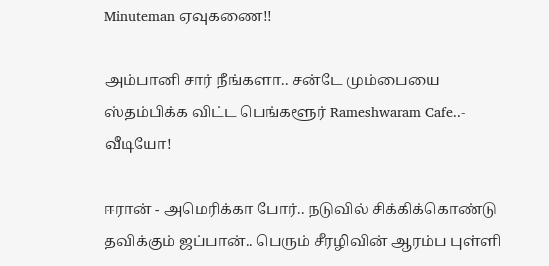Minuteman ஏவுகணை!!

அம்பானி சார் நீங்களா.. சன்டே மும்பையை ஸ்தம்பிக்க விட்ட பெங்களூர் Rameshwaram Cafe..- வீடியோ!

ஈரான் - அமெரிக்கா போர்.. நடுவில் சிக்கிக்கொண்டு தவிக்கும் ஜப்பான்.. பெரும் சீரழிவின் ஆரம்ப புள்ளி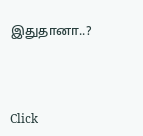இதுதானா..?



Click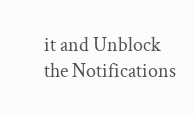it and Unblock the Notifications